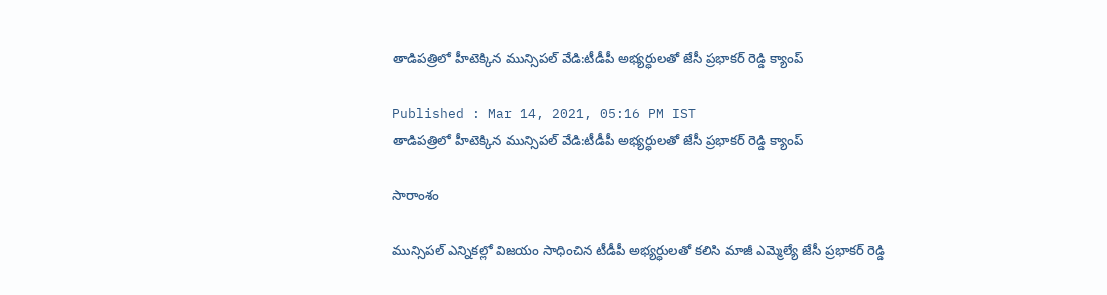తాడిపత్రిలో హీటెక్కిన మున్సిపల్ వేడి:టీడీపీ అభ్యర్ధులతో జేసీ ప్రభాకర్ రెడ్డి క్యాంప్

Published : Mar 14, 2021, 05:16 PM IST
తాడిపత్రిలో హీటెక్కిన మున్సిపల్ వేడి:టీడీపీ అభ్యర్ధులతో జేసీ ప్రభాకర్ రెడ్డి క్యాంప్

సారాంశం

మున్సిపల్ ఎన్నికల్లో విజయం సాధించిన టీడీపీ అభ్యర్ధులతో కలిసి మాజీ ఎమ్మెల్యే జేసీ ప్రభాకర్ రెడ్డి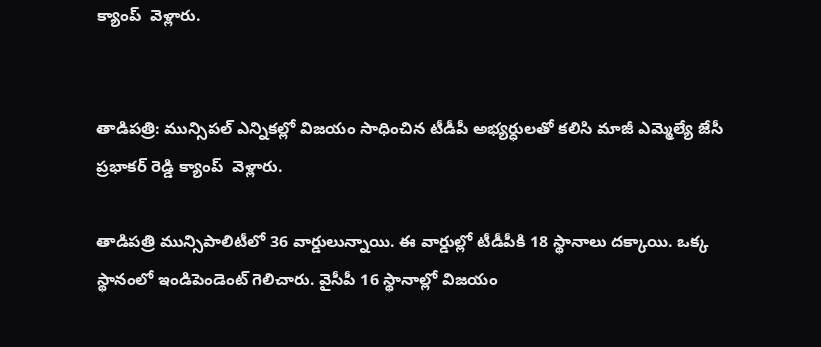క్యాంప్  వెళ్లారు.


తాడిపత్రి: మున్సిపల్ ఎన్నికల్లో విజయం సాధించిన టీడీపీ అభ్యర్ధులతో కలిసి మాజీ ఎమ్మెల్యే జేసీ ప్రభాకర్ రెడ్డి క్యాంప్  వెళ్లారు.

తాడిపత్రి మున్సిపాలిటీలో 36 వార్డులున్నాయి. ఈ వార్డుల్లో టీడీపీకి 18 స్థానాలు దక్కాయి. ఒక్క స్థానంలో ఇండిపెండెంట్ గెలిచారు. వైసీపీ 16 స్థానాల్లో విజయం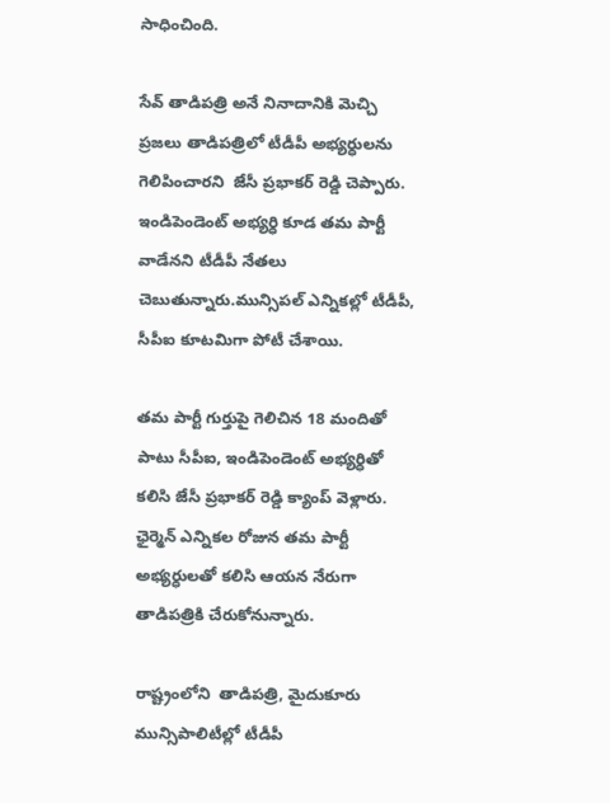సాధించింది.

సేవ్ తాడిపత్రి అనే నినాదానికి మెచ్చి ప్రజలు తాడిపత్రిలో టీడీపీ అభ్యర్ధులను గెలిపించారని  జేసీ ప్రభాకర్ రెడ్డి చెప్పారు. ఇండిపెండెంట్ అభ్యర్ధి కూడ తమ పార్టీ వాడేనని టీడీపీ నేతలు చెబుతున్నారు.మున్సిపల్ ఎన్నికల్లో టీడీపీ, సీపీఐ కూటమిగా పోటీ చేశాయి.

తమ పార్టీ గుర్తుపై గెలిచిన 18 మందితో పాటు సీపీఐ, ఇండిపెండెంట్ అభ్యర్ధితో కలిసి జేసీ ప్రభాకర్ రెడ్డి క్యాంప్ వెళ్లారు. ఛైర్మెన్ ఎన్నికల రోజున తమ పార్టీ అభ్యర్ధులతో కలిసి ఆయన నేరుగా తాడిపత్రికి చేరుకోనున్నారు.

రాష్ట్రంలోని  తాడిపత్రి, మైదుకూరు మున్సిపాలిటీల్లో టీడీపీ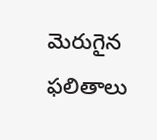మెరుగైన ఫలితాలు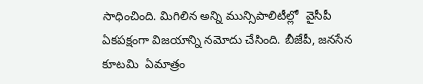సాధించింది. మిగిలిన అన్ని మున్సిపాలిటీల్లో  వైసీపీ ఏకపక్షంగా విజయాన్ని నమోదు చేసింది. బీజేపీ, జనసేన కూటమి  ఏమాత్రం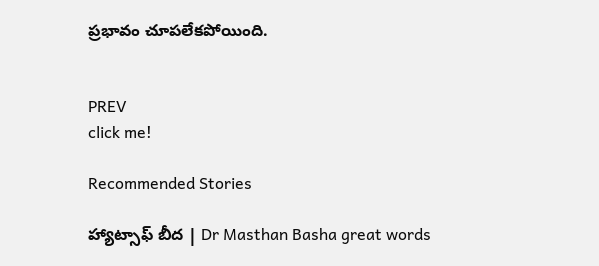ప్రభావం చూపలేకపోయింది.


PREV
click me!

Recommended Stories

హ్యాట్సాఫ్ బీద | Dr Masthan Basha great words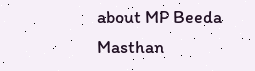about MP Beeda Masthan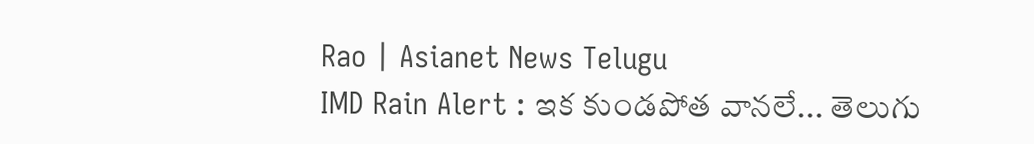Rao | Asianet News Telugu
IMD Rain Alert : ఇక కుండపోత వానలే... తెలుగు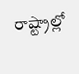రాష్ట్రాల్లో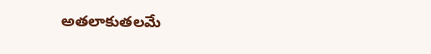అతలాకుతలమే